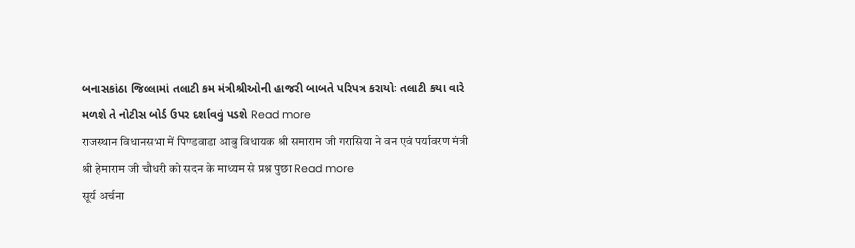બનાસકાંઠા જિલ્લામાં તલાટી કમ મંત્રીશ્રીઓની હાજરી બાબતે પરિપત્ર કરાયોઃ તલાટી કયા વારે મળશે તે નોટીસ બોર્ડ ઉપર દર્શાવવું પડશે Read more
राजस्थान विधानसभा में पिण्डवाडा आबु विधायक श्री समाराम जी गरासिया ने वन एवं पर्यावरण मंत्री श्री हेमाराम जी चौधरी को सदन के माध्यम से प्रश्न पुछा Read more
सूर्य अर्चना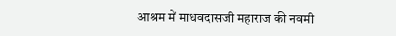आश्रम में माधवदासजी महाराज की नवमी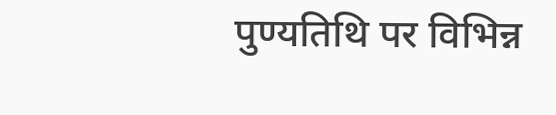पुण्यतिथि पर विभिन्न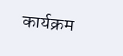कार्यक्रम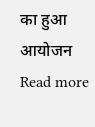का हुआ आयोजन Read more